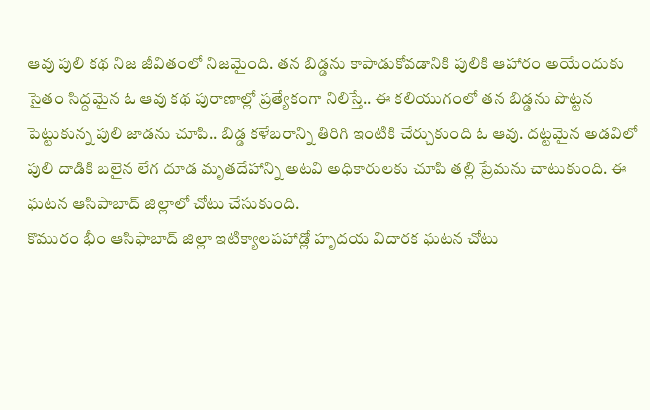ఆవు పులి కథ నిజ జీవితంలో నిజమైంది. తన బిడ్డను కాపాడుకోవడానికి పులికి ఆహారం అయేందుకు సైతం సిద్దమైన ఓ ఆవు కథ పురాణాల్లో ప్రత్యేకంగా నిలిస్తే.. ఈ కలియుగంలో తన బిడ్డను పొట్టన పెట్టుకున్న పులి జాడను చూపి.. బిడ్డ కళేబరాన్ని తిరిగి ఇంటికి చేర్చుకుంది ఓ ఆవు. దట్టమైన అడవిలో పులి దాడికి బలైన లేగ దూడ మృతదేహాన్ని అటవి అధికారులకు చూపి తల్లి ప్రేమను చాటుకుంది. ఈ ఘటన ఆసిపాబాద్ జిల్లాలో చోటు చేసుకుంది.
కొమురం భీం ఆసిఫాబాద్ జిల్లా ఇటిక్యాలపహాడ్లో హృదయ విదారక ఘటన చోటు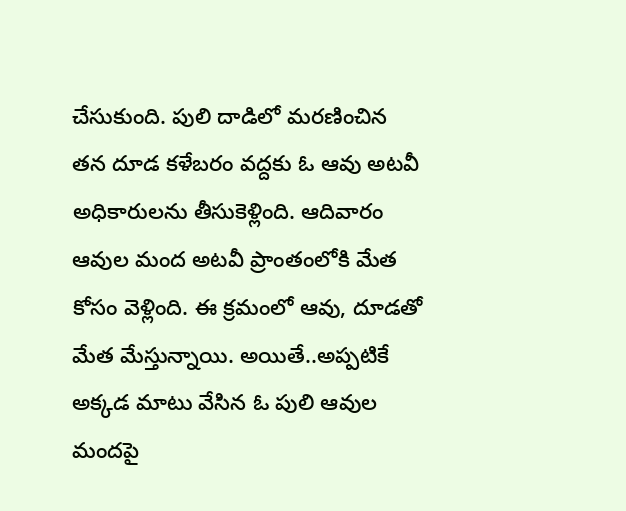చేసుకుంది. పులి దాడిలో మరణించిన తన దూడ కళేబరం వద్దకు ఓ ఆవు అటవీ అధికారులను తీసుకెళ్లింది. ఆదివారం ఆవుల మంద అటవీ ప్రాంతంలోకి మేత కోసం వెళ్లింది. ఈ క్రమంలో ఆవు, దూడతో మేత మేస్తున్నాయి. అయితే..అప్పటికే అక్కడ మాటు వేసిన ఓ పులి ఆవుల మందపై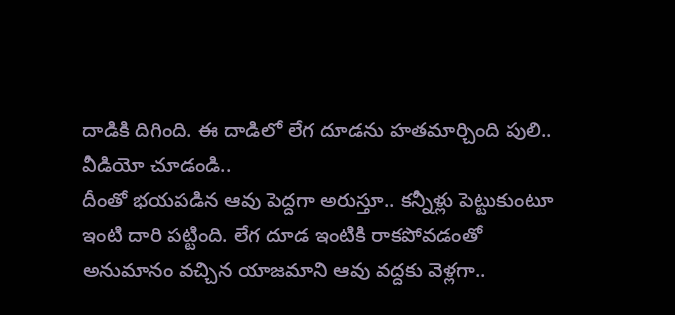దాడికి దిగింది. ఈ దాడిలో లేగ దూడను హతమార్చింది పులి..
వీడియో చూడండి..
దీంతో భయపడిన ఆవు పెద్దగా అరుస్తూ.. కన్నీళ్లు పెట్టుకుంటూ ఇంటి దారి పట్టింది. లేగ దూడ ఇంటికి రాకపోవడంతో అనుమానం వచ్చిన యాజమాని ఆవు వద్దకు వెళ్లగా..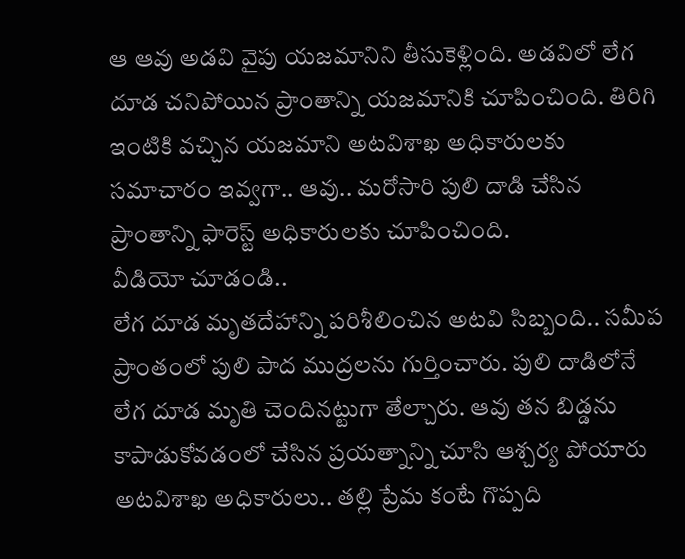ఆ ఆవు అడవి వైపు యజమానిని తీసుకెళ్లింది. అడవిలో లేగ దూడ చనిపోయిన ప్రాంతాన్ని యజమానికి చూపించింది. తిరిగి ఇంటికి వచ్చిన యజమాని అటవిశాఖ అధికారులకు సమాచారం ఇవ్వగా.. ఆవు.. మరోసారి పులి దాడి చేసిన ప్రాంతాన్ని ఫారెస్ట్ అధికారులకు చూపించింది.
వీడియో చూడండి..
లేగ దూడ మృతదేహాన్ని పరిశీలించిన అటవి సిబ్బంది.. సమీప ప్రాంతంలో పులి పాద ముద్రలను గుర్తించారు. పులి దాడిలోనే లేగ దూడ మృతి చెందినట్టుగా తేల్చారు. ఆవు తన బిడ్డను కాపాడుకోవడంలో చేసిన ప్రయత్నాన్ని చూసి ఆశ్చర్య పోయారు అటవిశాఖ అధికారులు.. తల్లి ప్రేమ కంటే గొప్పది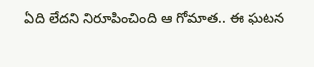ఏది లేదని నిరూపించింది ఆ గోమాత.. ఈ ఘటన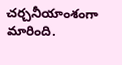చర్చనీయాంశంగా మారింది.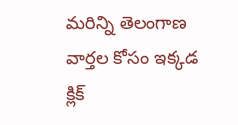మరిన్ని తెలంగాణ వార్తల కోసం ఇక్కడ క్లిక్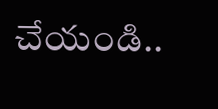చేయండి..